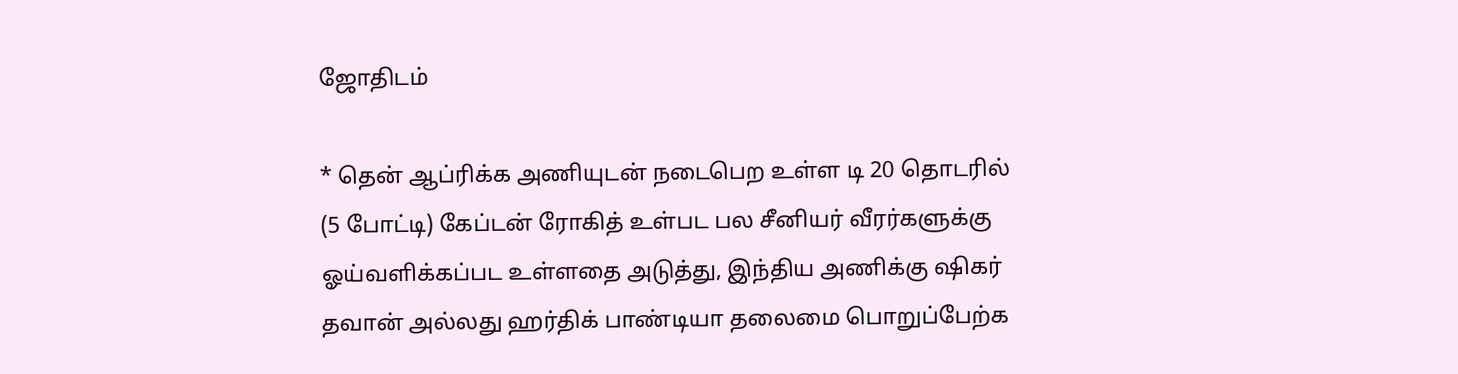ஜோதிடம்

* தென் ஆப்ரிக்க அணியுடன் நடைபெற உள்ள டி 20 தொடரில் (5 போட்டி) கேப்டன் ரோகித் உள்பட பல சீனியர் வீரர்களுக்கு ஓய்வளிக்கப்பட உள்ளதை அடுத்து, இந்திய அணிக்கு ஷிகர் தவான் அல்லது ஹர்திக் பாண்டியா தலைமை பொறுப்பேற்க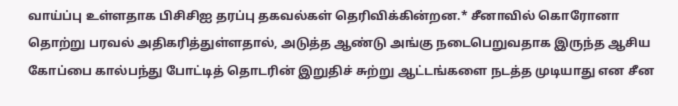வாய்ப்பு உள்ளதாக பிசிசிஐ தரப்பு தகவல்கள் தெரிவிக்கின்றன.* சீனாவில் கொரோனா தொற்று பரவல் அதிகரித்துள்ளதால், அடுத்த ஆண்டு அங்கு நடைபெறுவதாக இருந்த ஆசிய கோப்பை கால்பந்து போட்டித் தொடரின் இறுதிச் சுற்று ஆட்டங்களை நடத்த முடியாது என சீன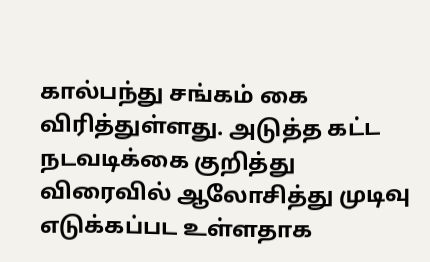கால்பந்து சங்கம் கை விரித்துள்ளது. அடுத்த கட்ட நடவடிக்கை குறித்து விரைவில் ஆலோசித்து முடிவு எடுக்கப்பட உள்ளதாக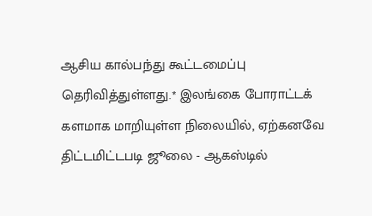ஆசிய கால்பந்து கூட்டமைப்பு தெரிவித்துள்ளது.* இலங்கை போராட்டக் களமாக மாறியுள்ள நிலையில், ஏற்கனவே திட்டமிட்டபடி ஜூலை - ஆகஸ்டில்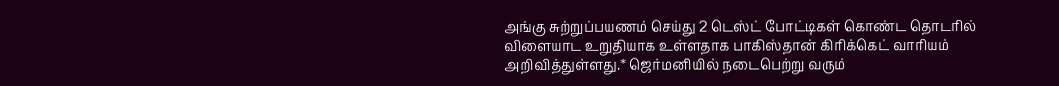அங்கு சுற்றுப்பயணம் செய்து 2 டெஸ்ட் போட்டிகள் கொண்ட தொடரில் விளையாட உறுதியாக உள்ளதாக பாகிஸ்தான் கிரிக்கெட் வாரியம் அறிவித்துள்ளது.* ஜெர்மனியில் நடைபெற்று வரும்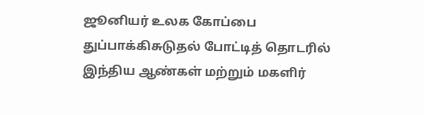ஜூனியர் உலக கோப்பை துப்பாக்கிசுடுதல் போட்டித் தொடரில் இந்திய ஆண்கள் மற்றும் மகளிர்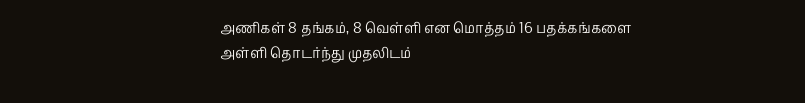அணிகள் 8 தங்கம், 8 வெள்ளி என மொத்தம் 16 பதக்கங்களை அள்ளி தொடர்ந்து முதலிடம்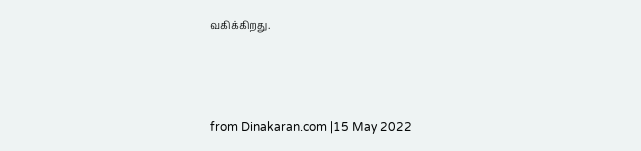வகிக்கிறது.



from Dinakaran.com |15 May 2022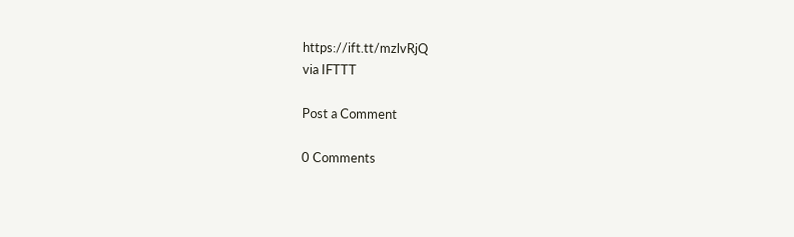https://ift.tt/mzlvRjQ
via IFTTT

Post a Comment

0 Comments